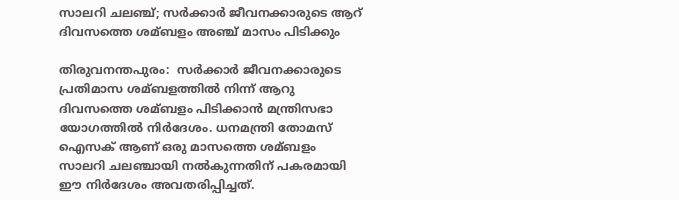സാലറി ചലഞ്ച്; സര്‍ക്കാര്‍ ജീവനക്കാരുടെ ആറ് ദിവസത്തെ ശമ്ബളം അഞ്ച് മാസം പിടിക്കും

തിരുവനന്തപുരം:  സര്‍ക്കാര്‍ ജീവനക്കാരുടെ പ്രതിമാസ ശമ്ബളത്തില്‍ നിന്ന് ആറു ദിവസത്തെ ശമ്ബളം പിടിക്കാന്‍ മന്ത്രിസഭാ യോഗത്തില്‍ നിര്‍ദേശം. ധനമന്ത്രി തോമസ് ഐസക് ആണ് ഒരു മാസത്തെ ശമ്ബളം സാലറി ചലഞ്ചായി നല്‍കുന്നതിന് പകരമായി ഈ നിര്‍ദേശം അവതരിപ്പിച്ചത്.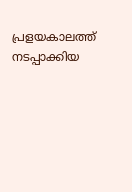പ്രളയകാലത്ത് നടപ്പാക്കിയ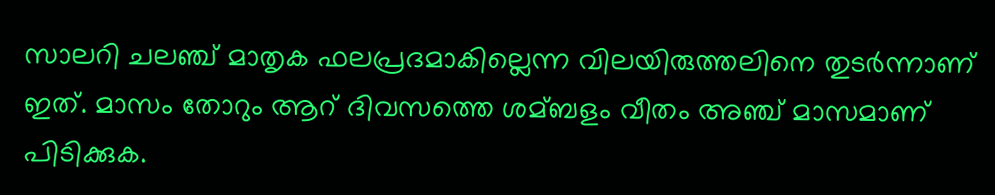സാലറി ചലഞ്ച് മാതൃക ഫലപ്രദമാകില്ലെന്ന വിലയിരുത്തലിനെ തുടര്‍ന്നാണ് ഇത്. മാസം തോറും ആറ് ദിവസത്തെ ശമ്ബളം വീതം അഞ്ച് മാസമാണ് പിടിക്കുക.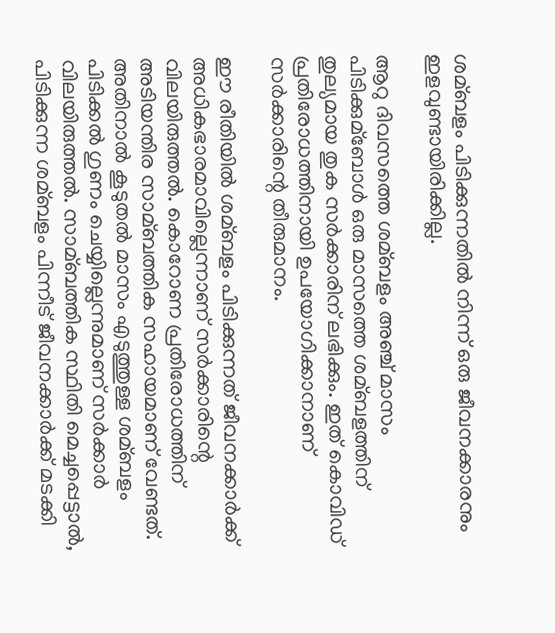ശമ്ബളം പിടിക്കുന്നതില്‍ നിന്ന് ഒരു ജീവനക്കാരനും ഇളവുണ്ടായിരിക്കില്ല.

ആറു ദിവസത്തെ ശമ്ബളം അഞ്ച് മാസം പിടിക്കുമ്ബോള്‍ ഒരു മാസത്തെ ശമ്ബളത്തിന് തുല്യമായ തുക സര്‍ക്കാരിന് ലഭിക്കും. ഇത് കൊവിഡ് പ്രതിരോധത്തിനായി ഉപയോഗിക്കാനാണ് സര്‍ക്കാരിന്റെ തീരുമാനം.

ഈ രീതിയില്‍ ശമ്ബളം പിടിക്കുന്നത് ജീവനക്കാര്‍ക്ക് അധികഭാരമാവില്ലെന്നാണ് സര്‍ക്കാരിന്റെ വിലയിരുത്തല്‍. കൊറോണ പ്രതിരോധത്തിന് അടിയന്തിര സാമ്ബത്തിക സഹായമാണ് വേണ്ടത്. അതിനാല്‍ കൂടുതല്‍ മാസം എടുത്തുള്ള ശമ്ബളം പിടിക്കല്‍ ഗുണം ചെയ്യില്ലെന്നുമാണ് സര്‍ക്കാര്‍ വിലയിരുത്തല്‍. സാമ്ബത്തിക സ്ഥിതി മെച്ചപ്പെട്ടാല്‍, പിടിക്കുന്ന ശമ്ബളം പിന്നീട് ജീവനക്കാര്‍ക്ക് മടക്കി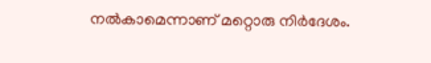നല്‍കാമെന്നാണ് മറ്റൊരു നിര്‍ദേശം.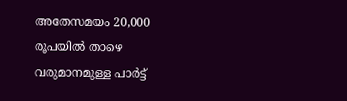അതേസമയം 20,000 രൂപയില്‍ താഴെ വരുമാനമുള്ള പാര്‍ട്ട്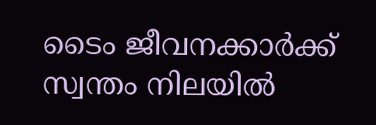ടൈം ജീവനക്കാര്‍ക്ക് സ്വന്തം നിലയില്‍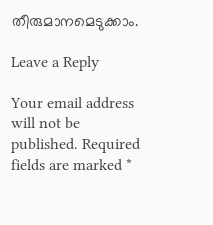തീരുമാനമെടുക്കാം.

Leave a Reply

Your email address will not be published. Required fields are marked *